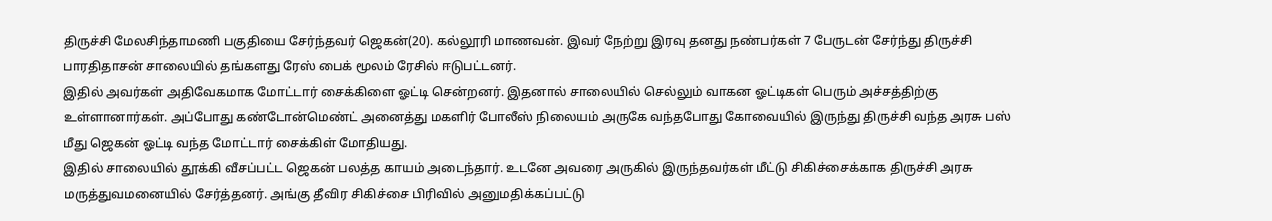திருச்சி மேலசிந்தாமணி பகுதியை சேர்ந்தவர் ஜெகன்(20). கல்லூரி மாணவன். இவர் நேற்று இரவு தனது நண்பர்கள் 7 பேருடன் சேர்ந்து திருச்சி பாரதிதாசன் சாலையில் தங்களது ரேஸ் பைக் மூலம் ரேசில் ஈடுபட்டனர்.
இதில் அவர்கள் அதிவேகமாக மோட்டார் சைக்கிளை ஓட்டி சென்றனர். இதனால் சாலையில் செல்லும் வாகன ஓட்டிகள் பெரும் அச்சத்திற்கு உள்ளானார்கள். அப்போது கண்டோன்மெண்ட் அனைத்து மகளிர் போலீஸ் நிலையம் அருகே வந்தபோது கோவையில் இருந்து திருச்சி வந்த அரசு பஸ் மீது ஜெகன் ஓட்டி வந்த மோட்டார் சைக்கிள் மோதியது.
இதில் சாலையில் தூக்கி வீசப்பட்ட ஜெகன் பலத்த காயம் அடைந்தார். உடனே அவரை அருகில் இருந்தவர்கள் மீட்டு சிகிச்சைக்காக திருச்சி அரசு மருத்துவமனையில் சேர்த்தனர். அங்கு தீவிர சிகிச்சை பிரிவில் அனுமதிக்கப்பட்டு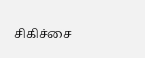சிகிச்சை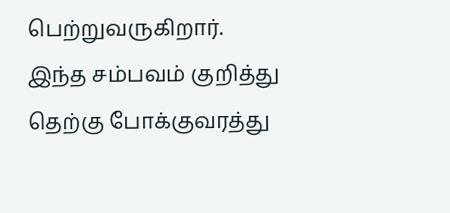பெற்றுவருகிறார். இந்த சம்பவம் குறித்து தெற்கு போக்குவரத்து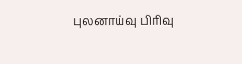புலனாய்வு பிரிவு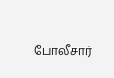போலீசார்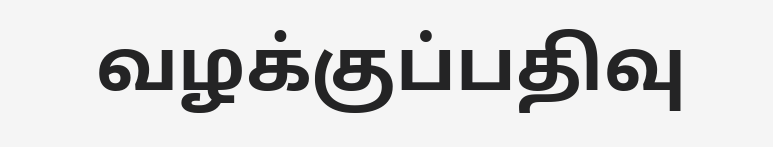வழக்குப்பதிவு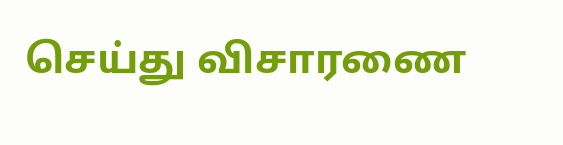செய்து விசாரணை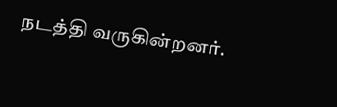நடத்தி வருகின்றனர்.